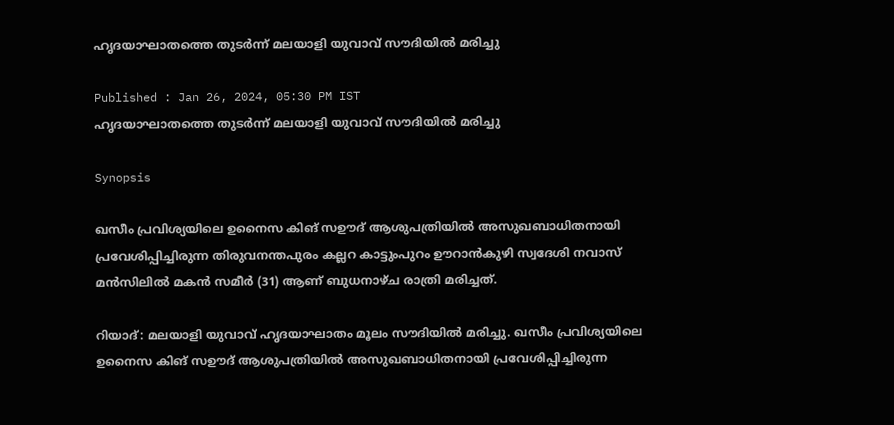ഹൃദയാഘാതത്തെ തുടര്‍ന്ന് മലയാളി യുവാവ് സൗദിയിൽ മരിച്ചു

Published : Jan 26, 2024, 05:30 PM IST
ഹൃദയാഘാതത്തെ തുടര്‍ന്ന് മലയാളി യുവാവ് സൗദിയിൽ മരിച്ചു

Synopsis

ഖസീം പ്രവിശ്യയിലെ ഉനൈസ കിങ് സഊദ് ആശുപത്രിയിൽ അസുഖബാധിതനായി പ്രവേശിപ്പിച്ചിരുന്ന തിരുവനന്തപുരം കല്ലറ കാട്ടുംപുറം ഊറാൻകുഴി സ്വദേശി നവാസ് മൻസിലിൽ മകൻ സമീർ (31) ആണ് ബുധനാഴ്ച രാത്രി മരിച്ചത്.

റിയാദ്: മലയാളി യുവാവ് ഹൃദയാഘാതം മൂലം സൗദിയിൽ മരിച്ചു. ഖസീം പ്രവിശ്യയിലെ ഉനൈസ കിങ് സഊദ് ആശുപത്രിയിൽ അസുഖബാധിതനായി പ്രവേശിപ്പിച്ചിരുന്ന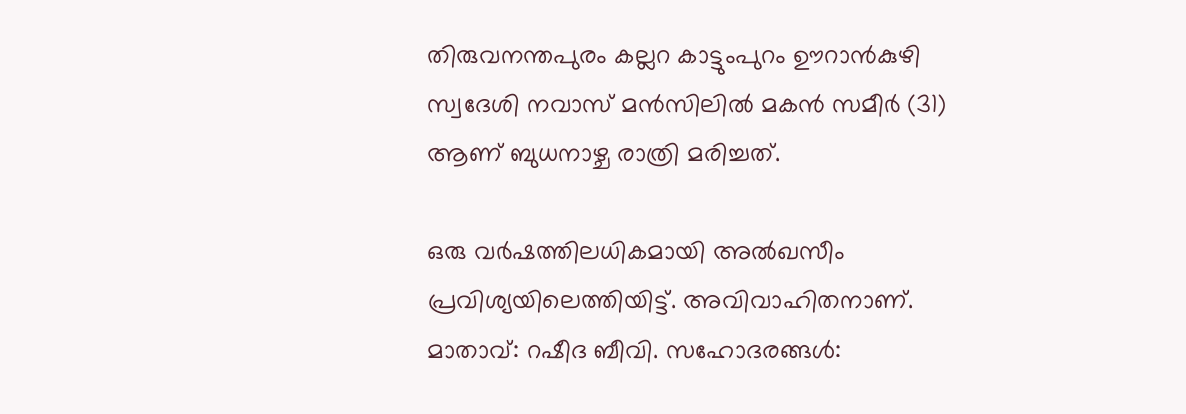തിരുവനന്തപുരം കല്ലറ കാട്ടുംപുറം ഊറാൻകുഴി സ്വദേശി നവാസ് മൻസിലിൽ മകൻ സമീർ (31) ആണ് ബുധനാഴ്ച രാത്രി മരിച്ചത്.

ഒരു വർഷത്തിലധികമായി അൽഖസീം പ്രവിശ്യയിലെത്തിയിട്ട്. അവിവാഹിതനാണ്. മാതാവ്: റഷീദ ബീവി. സഹോദരങ്ങൾ: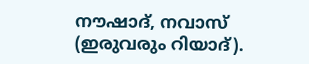നൗഷാദ്, നവാസ് (ഇരുവരും റിയാദ്).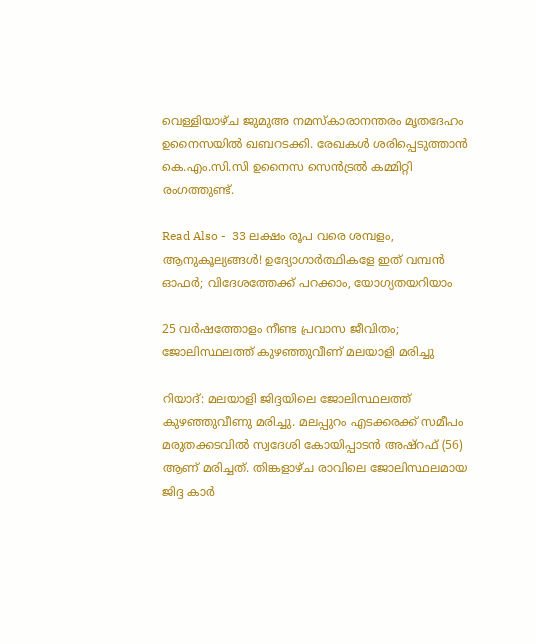വെള്ളിയാഴ്ച ജുമുഅ നമസ്കാരാനന്തരം മൃതദേഹം ഉനൈസയിൽ ഖബറടക്കി. രേഖകൾ ശരിപ്പെടുത്താൻ കെ.എം.സി.സി ഉനൈസ സെൻട്രൽ കമ്മിറ്റി രംഗത്തുണ്ട്.

Read Also -  33 ലക്ഷം രൂപ വരെ ശമ്പളം, ആനുകൂല്യങ്ങൾ! ഉദ്യോഗാര്‍ത്ഥികളേ ഇത് വമ്പൻ ഓഫര്‍; വിദേശത്തേക്ക് പറക്കാം, യോഗ്യതയറിയാം

25 വർഷത്തോളം നീണ്ട പ്രവാസ ജീവിതം; ജോലിസ്ഥലത്ത് കുഴഞ്ഞുവീണ് മലയാളി മരിച്ചു

റിയാദ്: മലയാളി ജിദ്ദയിലെ ജോലിസ്ഥലത്ത് കുഴഞ്ഞുവീണു മരിച്ചു. മലപ്പുറം എടക്കരക്ക് സമീപം മരുതക്കടവിൽ സ്വദേശി കോയിപ്പാടൻ അഷ്‌റഫ് (56) ആണ് മരിച്ചത്. തിങ്കളാഴ്ച രാവിലെ ജോലിസ്ഥലമായ ജിദ്ദ കാർ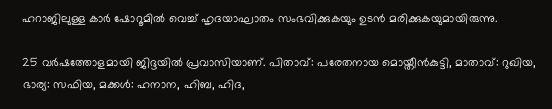ഹറാജിലുള്ള കാർ ഷോറൂമിൽ വെച്ച് ഹൃദയാഘാതം സംഭവിക്കുകയും ഉടൻ മരിക്കുകയുമായിരുന്നു.

25 വർഷത്തോളമായി ജിദ്ദയിൽ പ്രവാസിയാണ്. പിതാവ്: പരേതനായ മൊയ്തീൻകുട്ടി, മാതാവ്: റുഖിയ, ഭാര്യ: സഫിയ, മക്കൾ: ഹനാന, ഹിബ, ഹിദ,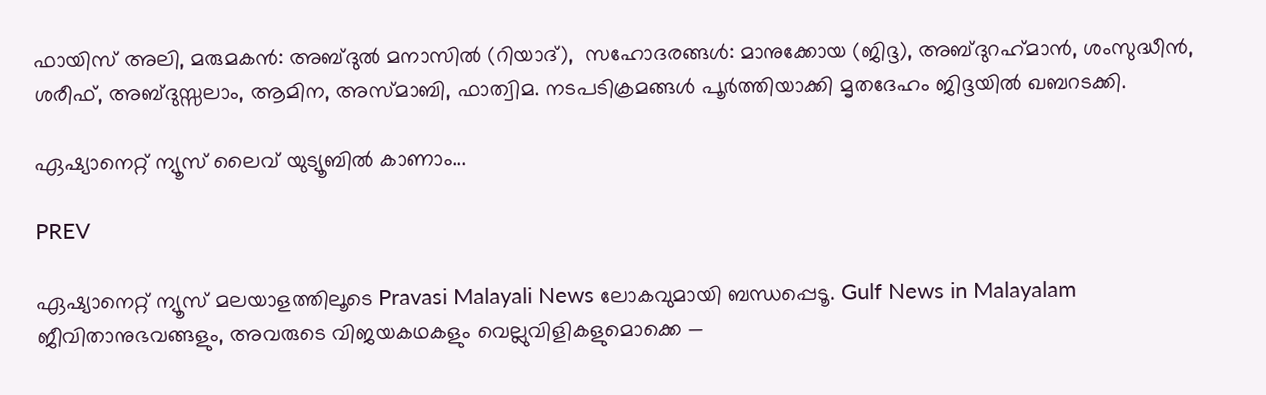ഫായിസ് അലി, മരുമകൻ: അബ്ദുൽ മനാസിൽ (റിയാദ്),  സഹോദരങ്ങൾ: മാനുക്കോയ (ജിദ്ദ), അബ്ദുറഹ്‌മാൻ, ശംസുദ്ധീൻ, ശരീഫ്, അബ്ദുസ്സലാം, ആമിന, അസ്മാബി, ഫാത്വിമ. നടപടിക്രമങ്ങൾ പൂർത്തിയാക്കി മൃതദേഹം ജിദ്ദയിൽ ഖബറടക്കി.

ഏഷ്യാനെറ്റ് ന്യൂസ് ലൈവ് യുട്യൂബില്‍ കാണാം...

PREV

ഏഷ്യാനെറ്റ് ന്യൂസ് മലയാളത്തിലൂടെ Pravasi Malayali News ലോകവുമായി ബന്ധപ്പെടൂ. Gulf News in Malayalam  ജീവിതാനുഭവങ്ങളും, അവരുടെ വിജയകഥകളും വെല്ലുവിളികളുമൊക്കെ —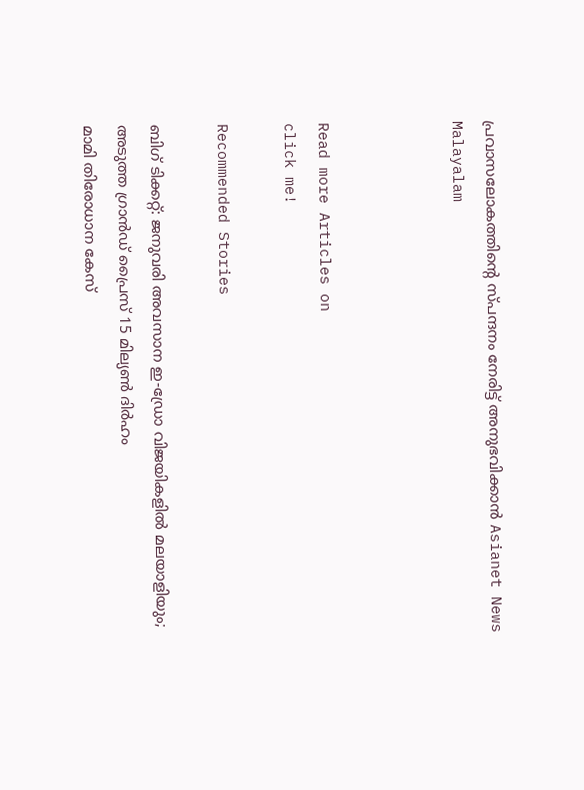പ്രവാസലോകത്തിന്റെ സ്പന്ദനം നേരിട്ട് അനുഭവിക്കാൻ Asianet News Malayalam



Read more Articles on
click me!

Recommended Stories

ബിഗ് ടിക്കറ്റ്: ജനുവരി അവസാന ഇ-ഡ്രോ വിജയികളിൽ മലയാളിയും; അടുത്ത ഗ്രാൻഡ് പ്രൈസ് 15 മില്യൺ ദിർഹം
മാമി തിരോധാന കേസ്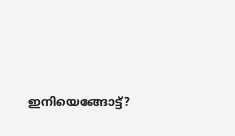ഇനിയെങ്ങോട്ട്?